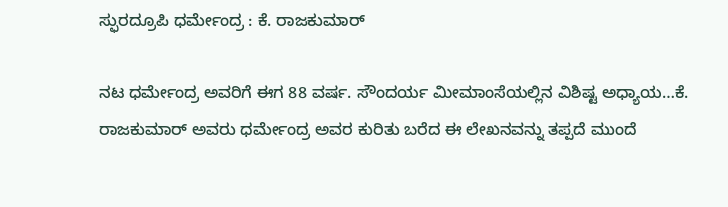ಸ್ಫುರದ್ರೂಪಿ ಧರ್ಮೇಂದ್ರ : ಕೆ. ರಾಜಕುಮಾರ್

ನಟ ಧರ್ಮೇಂದ್ರ ಅವರಿಗೆ ಈಗ 88 ವರ್ಷ. ಸೌಂದರ್ಯ ಮೀಮಾಂಸೆಯಲ್ಲಿನ ವಿಶಿಷ್ಟ ಅಧ್ಯಾಯ…ಕೆ. ರಾಜಕುಮಾರ್ ಅವರು ಧರ್ಮೇಂದ್ರ ಅವರ ಕುರಿತು ಬರೆದ ಈ ಲೇಖನವನ್ನು ತಪ್ಪದೆ ಮುಂದೆ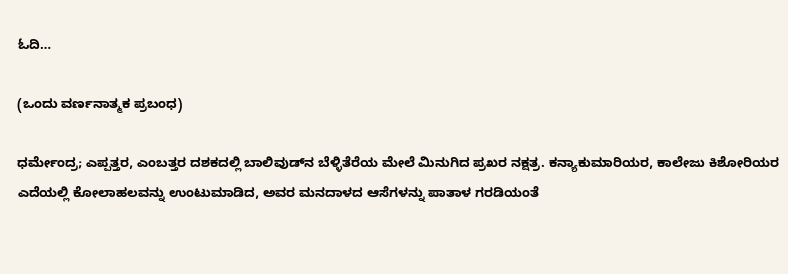ಓದಿ…

(ಒಂದು ವರ್ಣನಾತ್ಮಕ ಪ್ರಬಂಧ)

ಧರ್ಮೇಂದ್ರ; ಎಪ್ಪತ್ತರ, ಎಂಬತ್ತರ ದಶಕದಲ್ಲಿ ಬಾಲಿವುಡ್‌ನ ಬೆಳ್ಳಿತೆರೆಯ ಮೇಲೆ ಮಿನುಗಿದ ಪ್ರಖರ ನಕ್ಷತ್ರ. ಕನ್ಯಾಕುಮಾರಿಯರ, ಕಾಲೇಜು ಕಿಶೋರಿಯರ ಎದೆಯಲ್ಲಿ ಕೋಲಾಹಲವನ್ನು ಉಂಟುಮಾಡಿದ, ಅವರ ಮನದಾಳದ ಆಸೆಗಳನ್ನು ಪಾತಾಳ ಗರಡಿಯಂತೆ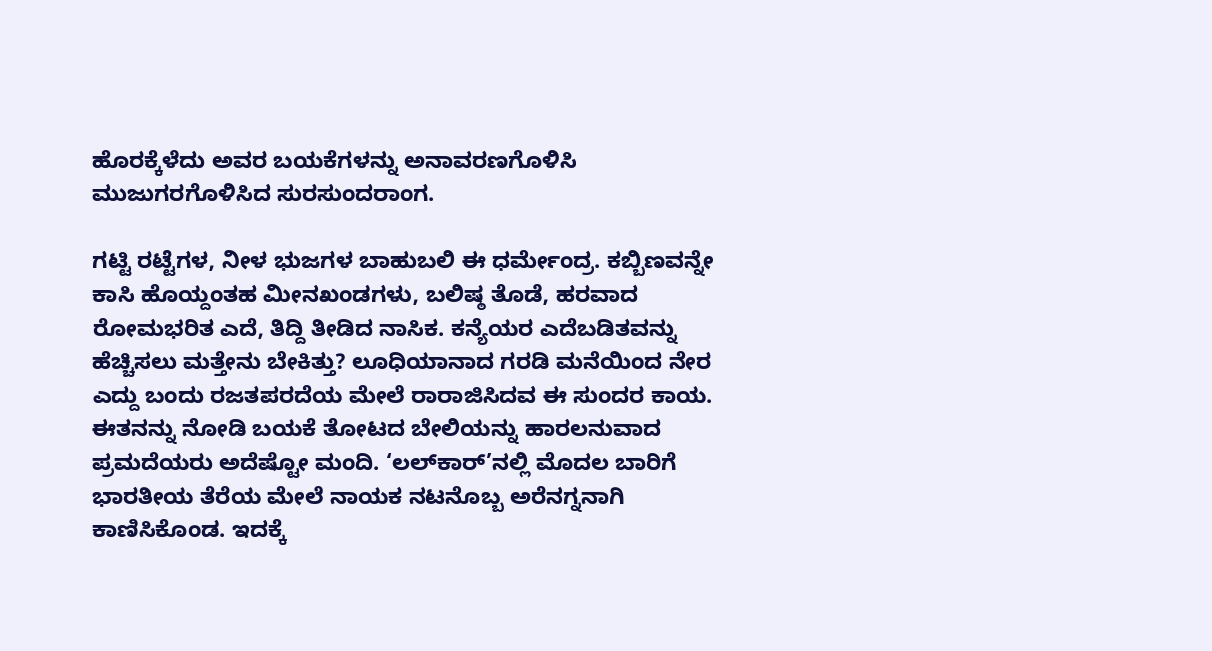ಹೊರಕ್ಕೆಳೆದು ಅವರ ಬಯಕೆಗಳನ್ನು ಅನಾವರಣಗೊಳಿಸಿ ಮುಜುಗರಗೊಳಿಸಿದ ಸುರಸುಂದರಾಂಗ.

ಗಟ್ಟಿ ರಟ್ಟೆಗಳ, ನೀಳ ಭುಜಗಳ ಬಾಹುಬಲಿ ಈ ಧರ್ಮೇಂದ್ರ. ಕಬ್ಬಿಣವನ್ನೇ ಕಾಸಿ ಹೊಯ್ದಂತಹ ಮೀನಖಂಡಗಳು, ಬಲಿಷ್ಠ ತೊಡೆ, ಹರವಾದ ರೋಮಭರಿತ ಎದೆ, ತಿದ್ದಿ ತೀಡಿದ ನಾಸಿಕ. ಕನ್ಯೆಯರ ಎದೆಬಡಿತವನ್ನು ಹೆಚ್ಚಿಸಲು ಮತ್ತೇನು ಬೇಕಿತ್ತು? ಲೂಧಿಯಾನಾದ ಗರಡಿ ಮನೆಯಿಂದ ನೇರ ಎದ್ದು ಬಂದು ರಜತಪರದೆಯ ಮೇಲೆ ರಾರಾಜಿಸಿದವ ಈ ಸುಂದರ ಕಾಯ. ಈತನನ್ನು ನೋಡಿ ಬಯಕೆ ತೋಟದ ಬೇಲಿಯನ್ನು ಹಾರಲನುವಾದ ಪ್ರಮದೆಯರು ಅದೆಷ್ಟೋ ಮಂದಿ. ‘ಲಲ್‌‌ಕಾರ್‌’ನಲ್ಲಿ ಮೊದಲ ಬಾರಿಗೆ ಭಾರತೀಯ ತೆರೆಯ ಮೇಲೆ ನಾಯಕ ನಟನೊಬ್ಬ ಅರೆನಗ್ನನಾಗಿ ಕಾಣಿಸಿಕೊಂಡ. ಇದಕ್ಕೆ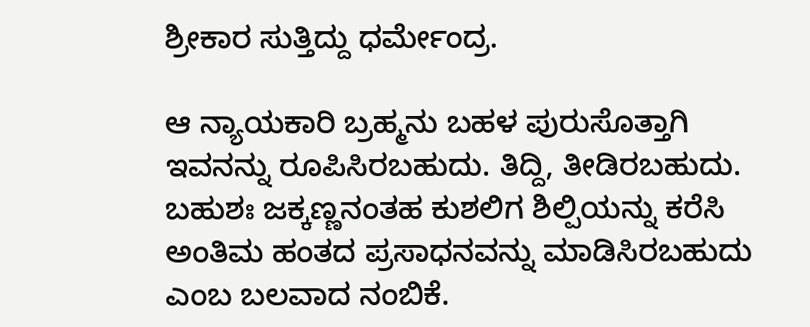ಶ್ರೀಕಾರ ಸುತ್ತಿದ್ದು ಧರ್ಮೇಂದ್ರ.

ಆ ನ್ಯಾಯಕಾರಿ ಬ್ರಹ್ಮನು ಬಹಳ ಪುರುಸೊತ್ತಾಗಿ ಇವನನ್ನು ರೂಪಿಸಿರಬಹುದು. ತಿದ್ದಿ, ತೀಡಿರಬಹುದು. ಬಹುಶಃ ಜಕ್ಕಣ್ಣನಂತಹ ಕುಶಲಿಗ ಶಿಲ್ಪಿಯನ್ನು ಕರೆಸಿ ಅಂತಿಮ ಹಂತದ ಪ್ರಸಾಧನವನ್ನು ಮಾಡಿಸಿರಬಹುದು ಎಂಬ ಬಲವಾದ ನಂಬಿಕೆ.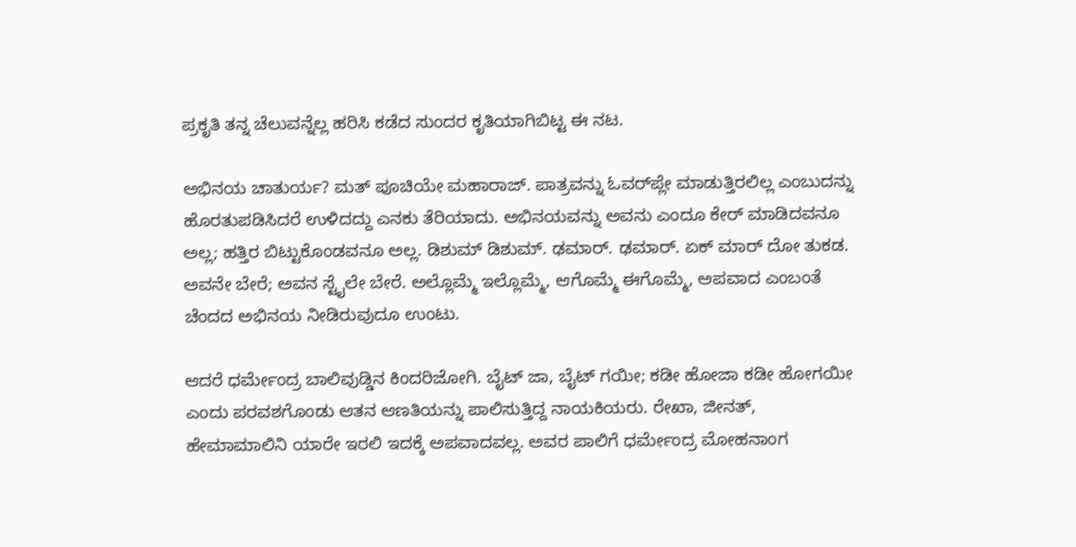ಪ್ರಕೃತಿ ತನ್ನ ಚೆಲುವನ್ನೆಲ್ಲ ಹರಿಸಿ ಕಡೆದ ಸುಂದರ ಕೃತಿಯಾಗಿಬಿಟ್ಟ ಈ ನಟ.

ಅಭಿನಯ ಚಾತುರ್ಯ? ಮತ್ ಪೂಚಿಯೇ ಮಹಾರಾಜ್. ಪಾತ್ರವನ್ನು ಓವರ್‌ಪ್ಲೇ ಮಾಡುತ್ತಿರಲಿಲ್ಲ ಎಂಬುದನ್ನು ಹೊರತುಪಡಿಸಿದರೆ ಉಳಿದದ್ದು ಎನಕು ತೆರಿಯಾದು. ಅಭಿನಯವನ್ನು ಅವನು ಎಂದೂ ಕೇರ್ ಮಾಡಿದವನೂ ಅಲ್ಲ; ಹತ್ತಿರ ಬಿಟ್ಟುಕೊಂಡವನೂ ಅಲ್ಲ. ಡಿಶುಮ್ ಡಿಶುಮ್. ಢಮಾರ್. ಢಮಾರ್. ಏಕ್ ಮಾರ್ ದೋ ತುಕಡ. ಅವನೇ ಬೇರೆ; ಅವನ ಸ್ಟೈಲೇ ಬೇರೆ. ಅಲ್ಲೊಮ್ಮೆ ಇಲ್ಲೊಮ್ಮೆ, ಆಗೊಮ್ಮೆ ಈಗೊಮ್ಮೆ, ಅಪವಾದ ಎಂಬಂತೆ ಚೆಂದದ ಅಭಿನಯ ನೀಡಿರುವುದೂ ಉಂಟು.

ಆದರೆ ಧರ್ಮೇಂದ್ರ ಬಾಲಿವುಡ್ಡಿನ ಕಿಂದರಿಜೋಗಿ. ಬೈಟ್ ಜಾ, ಬೈಟ್ ಗಯೀ; ಕಡೀ ಹೋಜಾ ಕಡೀ ಹೋಗಯೀ ಎಂದು ಪರವಶಗೊಂಡು ಆತನ ಆಣತಿಯನ್ನು ಪಾಲಿಸುತ್ತಿದ್ದ ನಾಯಕಿಯರು. ರೇಖಾ, ಜೀನತ್, ಹೇಮಾಮಾಲಿನಿ ಯಾರೇ ಇರಲಿ ಇದಕ್ಕೆ ಅಪವಾದವಲ್ಲ. ಅವರ ಪಾಲಿಗೆ ಧರ್ಮೇಂದ್ರ ಮೋಹನಾಂಗ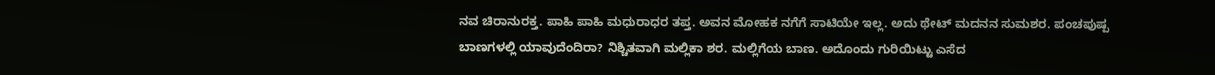ನವ ಚಿರಾನುರಕ್ತ. ಪಾಹಿ ಪಾಹಿ ಮಧುರಾಧರ ತಪ್ತ. ಅವನ ಮೋಹಕ ನಗೆಗೆ ಸಾಟಿಯೇ ಇಲ್ಲ. ಅದು ಥೇಟ್ ಮದನನ ಸುಮಶರ. ಪಂಚಪುಷ್ಪ ಬಾಣಗಳಲ್ಲಿ ಯಾವುದೆಂದಿರಾ? ನಿಶ್ಚಿತವಾಗಿ ಮಲ್ಲಿಕಾ ಶರ. ಮಲ್ಲಿಗೆಯ ಬಾಣ. ಅದೊಂದು ಗುರಿಯಿಟ್ಟು ಎಸೆದ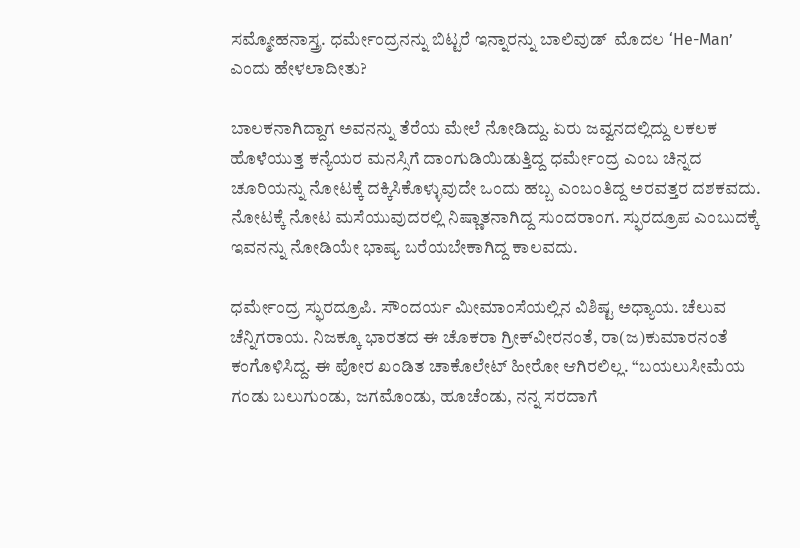ಸಮ್ಮೋಹನಾಸ್ತ್ರ. ಧರ್ಮೇಂದ್ರನನ್ನು ಬಿಟ್ಟರೆ ಇನ್ನಾರನ್ನು ಬಾಲಿವುಡ್  ಮೊದಲ ‘He-Man’ ಎಂದು ಹೇಳಲಾದೀತು?

ಬಾಲಕನಾಗಿದ್ದಾಗ ಅವನನ್ನು ತೆರೆಯ ಮೇಲೆ ನೋಡಿದ್ದು. ಏರು ಜವ್ವನದಲ್ಲಿದ್ದು ಲಕಲಕ ಹೊಳೆಯುತ್ತ ಕನ್ಯೆಯರ ಮನಸ್ಸಿಗೆ ದಾಂಗುಡಿಯಿಡುತ್ತಿದ್ದ ಧರ್ಮೇಂದ್ರ ಎಂಬ ಚಿನ್ನದ ಚೂರಿಯನ್ನು ನೋಟಕ್ಕೆ ದಕ್ಕಿಸಿಕೊಳ್ಳುವುದೇ ಒಂದು ಹಬ್ಬ ಎಂಬಂತಿದ್ದ ಅರವತ್ತರ ದಶಕವದು. ನೋಟಕ್ಕೆ ನೋಟ ಮಸೆಯುವುದರಲ್ಲಿ ನಿಷ್ಣಾತನಾಗಿದ್ದ ಸುಂದರಾಂಗ. ಸ್ಫುರದ್ರೂಪ ಎಂಬುದಕ್ಕೆ ಇವನನ್ನು ನೋಡಿಯೇ ಭಾಷ್ಯ ಬರೆಯಬೇಕಾಗಿದ್ದ ಕಾಲವದು.

ಧರ್ಮೇಂದ್ರ ಸ್ಫುರದ್ರೂಪಿ. ಸೌಂದರ್ಯ ಮೀಮಾಂಸೆಯಲ್ಲಿನ ವಿಶಿಷ್ಟ ಅಧ್ಯಾಯ. ಚೆಲುವ ಚೆನ್ನಿಗರಾಯ. ನಿಜಕ್ಕೂ ಭಾರತದ ಈ ಚೊಕರಾ ಗ್ರೀಕ್‌ವೀರನಂತೆ, ರಾ(ಜ)ಕುಮಾರನಂತೆ ಕಂಗೊಳಿಸಿದ್ದ. ಈ ಪೋರ ಖಂಡಿತ ಚಾಕೊಲೇಟ್ ಹೀರೋ ಆಗಿರಲಿಲ್ಲ. “ಬಯಲುಸೀಮೆಯ ಗಂಡು ಬಲುಗುಂಡು, ಜಗಮೊಂಡು, ಹೂಚೆಂಡು, ನನ್ನ ಸರದಾಗೆ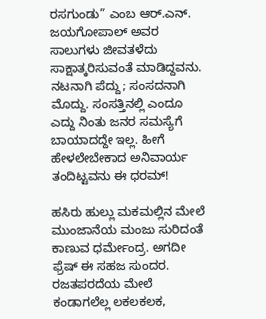ರಸಗುಂಡು” ಎಂಬ ಆರ್.ಎನ್. ಜಯಗೋಪಾಲ್ ಅವರ ಸಾಲುಗಳು ಜೀವತಳೆದು ಸಾಕ್ಷಾತ್ಕರಿಸುವಂತೆ ಮಾಡಿದ್ದವನು. ನಟನಾಗಿ ಪೆದ್ದು; ಸಂಸದನಾಗಿ ಮೊದ್ದು. ಸಂಸತ್ತಿನಲ್ಲಿ ಎಂದೂ ಎದ್ದು ನಿಂತು ಜನರ ಸಮಸ್ಯೆಗೆ ಬಾಯಾದದ್ದೇ ಇಲ್ಲ. ಹೀಗೆ ಹೇಳಲೇಬೇಕಾದ ಅನಿವಾರ್ಯ ತಂದಿಟ್ಟವನು ಈ ಧರಮ್!

ಹಸಿರು ಹುಲ್ಲು ಮಕಮಲ್ಲಿನ ಮೇಲೆ ಮುಂಜಾನೆಯ ಮಂಜು ಸುರಿದಂತೆ ಕಾಣುವ ಧರ್ಮೇಂದ್ರ. ಅಗದೀ ಫ್ರೆಷ್ ಈ ಸಹಜ ಸುಂದರ. ರಜತಪರದೆಯ ಮೇಲೆ ಕಂಡಾಗಲೆಲ್ಲ ಲಕಲಕಲಕ,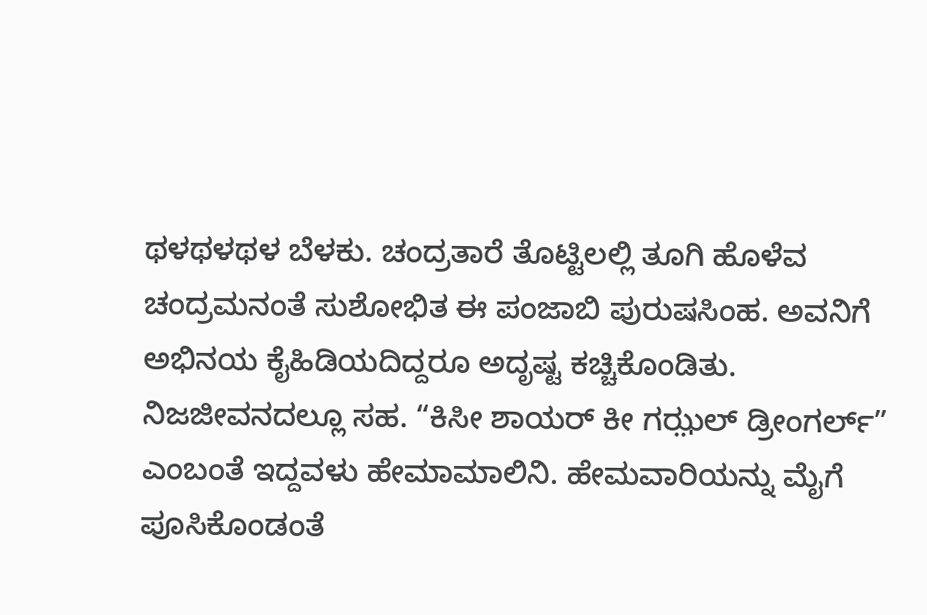ಥಳಥಳಥಳ ಬೆಳಕು. ಚಂದ್ರತಾರೆ ತೊಟ್ಟಿಲಲ್ಲಿ ತೂಗಿ ಹೊಳೆವ ಚಂದ್ರಮನಂತೆ ಸುಶೋಭಿತ ಈ ಪಂಜಾಬಿ ಪುರುಷಸಿಂಹ. ಅವನಿಗೆ ಅಭಿನಯ ಕೈಹಿಡಿಯದಿದ್ದರೂ ಅದೃಷ್ಟ ಕಚ್ಚಿಕೊಂಡಿತು. ನಿಜಜೀವನದಲ್ಲೂ ಸಹ. “ಕಿಸೀ ಶಾಯರ್ ಕೀ ಗಝ಼ಲ್ ಡ್ರೀಂಗರ್ಲ್” ಎಂಬಂತೆ ಇದ್ದವಳು ಹೇಮಾಮಾಲಿನಿ. ಹೇಮವಾರಿಯನ್ನು ಮೈಗೆ ಪೂಸಿಕೊಂಡಂತೆ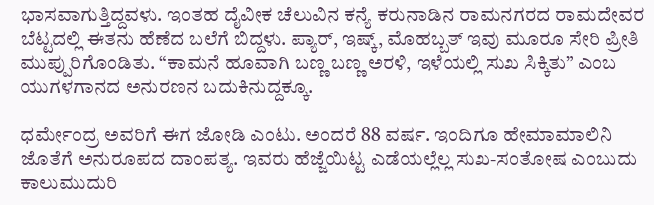ಭಾಸವಾಗುತ್ತಿದ್ದವಳು. ಇಂತಹ ದೈವೀಕ ಚೆಲುವಿನ ಕನ್ಯೆ ಕರುನಾಡಿನ ರಾಮನಗರದ ರಾಮದೇವರ ಬೆಟ್ಟದಲ್ಲಿ ಈತನು ಹೆಣೆದ ಬಲೆಗೆ ಬಿದ್ದಳು. ಪ್ಯಾರ್, ಇಷ್ಕ್, ಮೊಹಬ್ಬತ್ ಇವು ಮೂರೂ ಸೇರಿ ಪ್ರೀತಿ ಮುಪ್ಪುರಿಗೊಂಡಿತು. “ಕಾಮನೆ ಹೂವಾಗಿ ಬಣ್ಣ ಬಣ್ಣ ಅರಳಿ, ಇಳೆಯಲ್ಲಿ ಸುಖ ಸಿಕ್ಕಿತು” ಎಂಬ ಯುಗಳಗಾನದ ಅನುರಣನ ಬದುಕಿನುದ್ದಕ್ಕೂ.

ಧರ್ಮೇಂದ್ರ ಅವರಿಗೆ ಈಗ ಜೋಡಿ ಎಂಟು. ಅಂದರೆ 88 ವರ್ಷ. ಇಂದಿಗೂ ಹೇಮಾಮಾಲಿನಿ ಜೊತೆಗೆ ಅನುರೂಪದ ದಾಂಪತ್ಯ. ಇವರು ಹೆಜ್ಜೆಯಿಟ್ಟ ಎಡೆಯಲ್ಲೆಲ್ಲ ಸುಖ-ಸಂತೋಷ ಎಂಬುದು ಕಾಲುಮುದುರಿ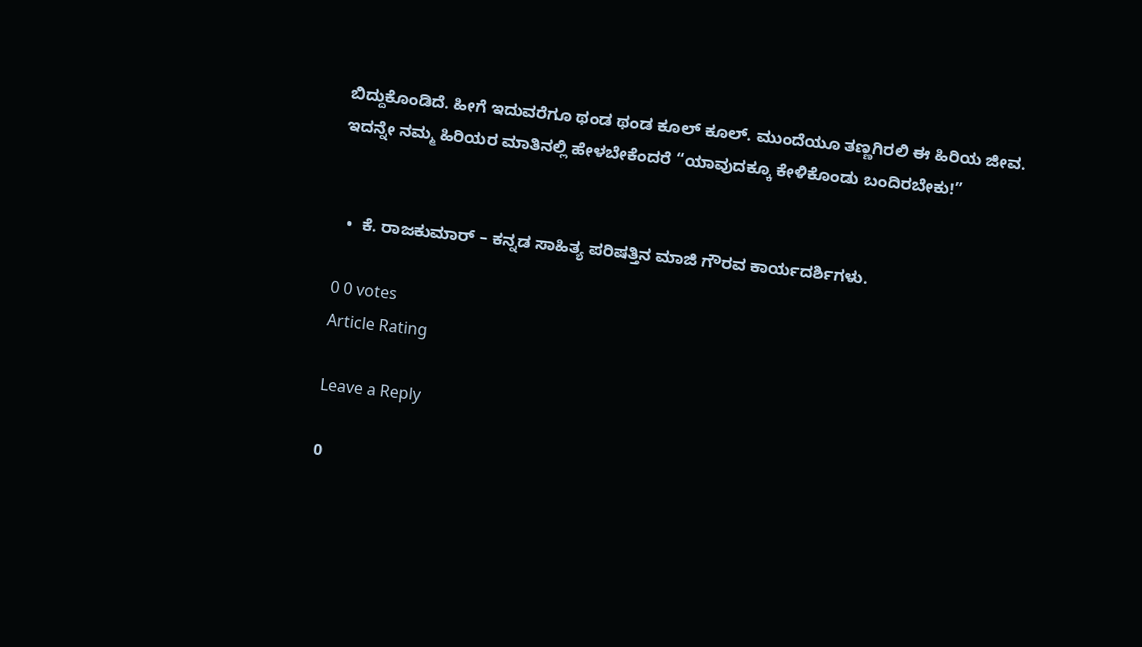ಬಿದ್ದುಕೊಂಡಿದೆ. ಹೀಗೆ ಇದುವರೆಗೂ ಥಂಡ ಥಂಡ ಕೂಲ್ ಕೂಲ್. ಮುಂದೆಯೂ ತಣ್ಣಗಿರಲಿ ಈ ಹಿರಿಯ ಜೀವ. ಇದನ್ನೇ ನಮ್ಮ ಹಿರಿಯರ ಮಾತಿನಲ್ಲಿ ಹೇಳಬೇಕೆಂದರೆ “ಯಾವುದಕ್ಕೂ ಕೇಳಿಕೊಂಡು ಬಂದಿರಬೇಕು!”


  •  ಕೆ. ರಾಜಕುಮಾರ್ – ಕನ್ನಡ ಸಾಹಿತ್ಯ ಪರಿಷತ್ತಿನ ಮಾಜಿ ಗೌರವ ಕಾರ್ಯದರ್ಶಿಗಳು.

0 0 votes
Article Rating

Leave a Reply

0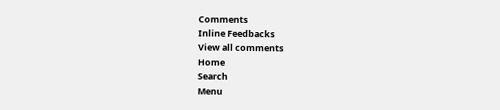Comments
Inline Feedbacks
View all comments
Home
Search
Menu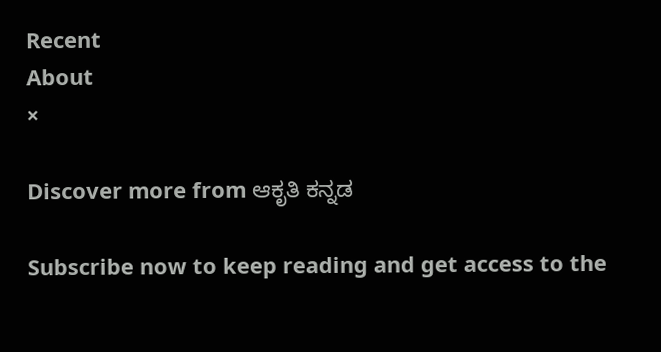Recent
About
×

Discover more from ಆಕೃತಿ ಕನ್ನಡ

Subscribe now to keep reading and get access to the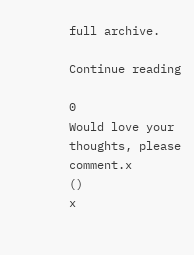full archive.

Continue reading

0
Would love your thoughts, please comment.x
()
x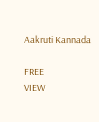Aakruti Kannada

FREE
VIEW